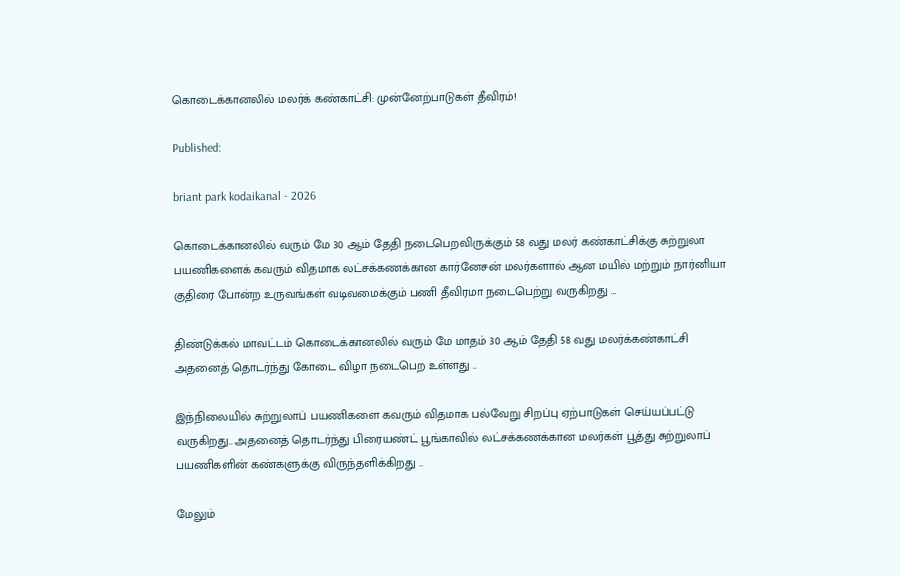கொடைக்கானலில் மலர்க் கண்காட்சி: முன்னேற்பாடுகள் தீவிரம்!

Published:

briant park kodaikanal - 2026

கொடைக்கானலில் வரும் மே 30 ஆம் தேதி நடைபெறவிருக்கும் 58 வது மலர் கண்காட்சிக்கு சுற்றுலா பயணிகளைக் கவரும் விதமாக லட்சக்கணக்கான கார்னேசன் மலர்களால் ஆன மயில் மற்றும் நார்னியா குதிரை போன்ற உருவங்கள் வடிவமைக்கும் பணி தீவிரமா நடைபெற்று வருகிறது …

திண்டுக்கல் மாவட்டம் கொடைக்கானலில் வரும் மே மாதம் 30 ஆம் தேதி 58 வது மலர்க்கண்காட்சி அதனைத் தொடர்ந்து கோடை விழா நடைபெற உள்ளது ..

இந்நிலையில் சுற்றுலாப் பயணிகளை கவரும் விதமாக பல்வேறு சிறப்பு ஏற்பாடுகள் செய்யப்பட்டு வருகிறது.. அதனைத் தொடர்ந்து பிரையண்ட் பூங்காவில் லட்சக்கணக்கான மலர்கள் பூத்து சுற்றுலாப் பயணிகளின் கண்களுக்கு விருந்தளிக்கிறது ..

மேலும்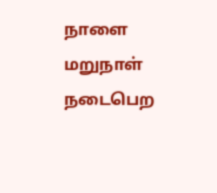நாளை மறுநாள் நடைபெற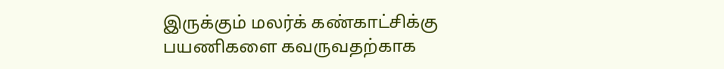இருக்கும் மலர்க் கண்காட்சிக்கு பயணிகளை கவருவதற்காக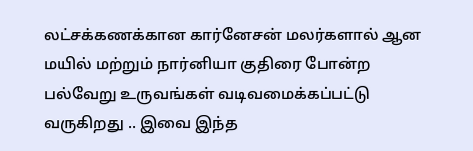லட்சக்கணக்கான கார்னேசன் மலர்களால் ஆன மயில் மற்றும் நார்னியா குதிரை போன்ற பல்வேறு உருவங்கள் வடிவமைக்கப்பட்டு வருகிறது .. இவை இந்த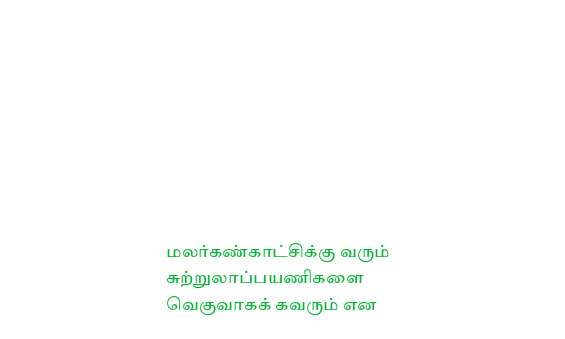மலர்கண்காட்சிக்கு வரும் சுற்றுலாப்பயணிகளை வெகுவாகக் கவரும் என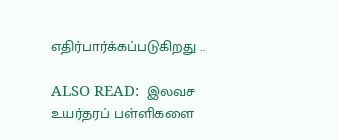எதிர்பார்க்கப்படுகிறது ..

ALSO READ:  இலவச உயர்தரப் பள்ளிகளை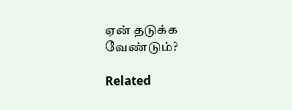ஏன் தடுக்க வேண்டும்?

Related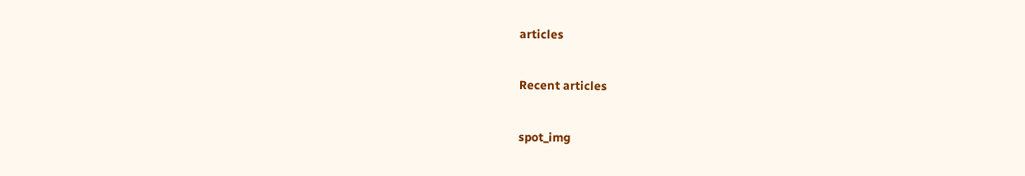articles

Recent articles

spot_img